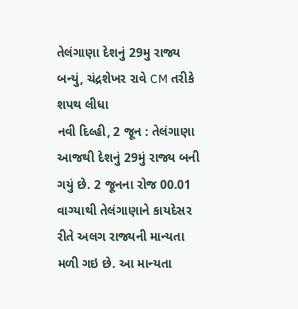તેલંગાણા દેશનું 29મુ રાજ્ય બન્યું, ચંદ્રશેખર રાવે CM તરીકે શપથ લીધા
નવી દિલ્હી, 2 જૂન : તેલંગાણા આજથી દેશનું 29મું રાજ્ય બની ગયું છે. 2 જૂનના રોજ 00.01 વાગ્યાથી તેલંગાણાને કાયદેસર રીતે અલગ રાજ્યની માન્યતા મળી ગઇ છે. આ માન્યતા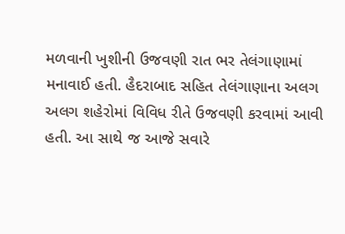મળવાની ખુશીની ઉજવણી રાત ભર તેલંગાણામાં મનાવાઈ હતી. હૈદરાબાદ સહિત તેલંગાણાના અલગ અલગ શહેરોમાં વિવિધ રીતે ઉજવણી કરવામાં આવી હતી. આ સાથે જ આજે સવારે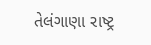તેલંગાણા રાષ્ટ્ર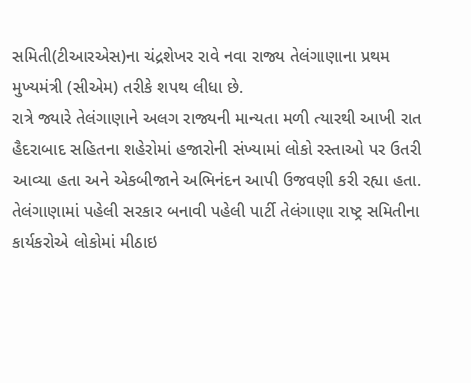સમિતી(ટીઆરએસ)ના ચંદ્રશેખર રાવે નવા રાજ્ય તેલંગાણાના પ્રથમ મુખ્યમંત્રી (સીએમ) તરીકે શપથ લીધા છે.
રાત્રે જ્યારે તેલંગાણાને અલગ રાજ્યની માન્યતા મળી ત્યારથી આખી રાત હૈદરાબાદ સહિતના શહેરોમાં હજારોની સંખ્યામાં લોકો રસ્તાઓ પર ઉતરી આવ્યા હતા અને એકબીજાને અભિનંદન આપી ઉજવણી કરી રહ્યા હતા. તેલંગાણામાં પહેલી સરકાર બનાવી પહેલી પાર્ટી તેલંગાણા રાષ્ટ્ર સમિતીના કાર્યકરોએ લોકોમાં મીઠાઇ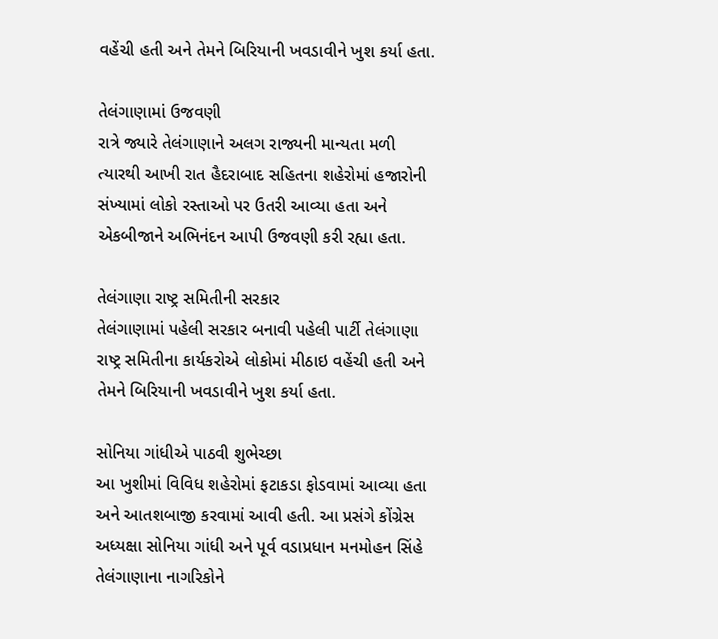વહેંચી હતી અને તેમને બિરિયાની ખવડાવીને ખુશ કર્યા હતા.

તેલંગાણામાં ઉજવણી
રાત્રે જ્યારે તેલંગાણાને અલગ રાજ્યની માન્યતા મળી ત્યારથી આખી રાત હૈદરાબાદ સહિતના શહેરોમાં હજારોની સંખ્યામાં લોકો રસ્તાઓ પર ઉતરી આવ્યા હતા અને એકબીજાને અભિનંદન આપી ઉજવણી કરી રહ્યા હતા.

તેલંગાણા રાષ્ટ્ર સમિતીની સરકાર
તેલંગાણામાં પહેલી સરકાર બનાવી પહેલી પાર્ટી તેલંગાણા રાષ્ટ્ર સમિતીના કાર્યકરોએ લોકોમાં મીઠાઇ વહેંચી હતી અને તેમને બિરિયાની ખવડાવીને ખુશ કર્યા હતા.

સોનિયા ગાંધીએ પાઠવી શુભેચ્છા
આ ખુશીમાં વિવિધ શહેરોમાં ફટાકડા ફોડવામાં આવ્યા હતા અને આતશબાજી કરવામાં આવી હતી. આ પ્રસંગે કોંગ્રેસ અધ્યક્ષા સોનિયા ગાંધી અને પૂર્વ વડાપ્રધાન મનમોહન સિંહે તેલંગાણાના નાગરિકોને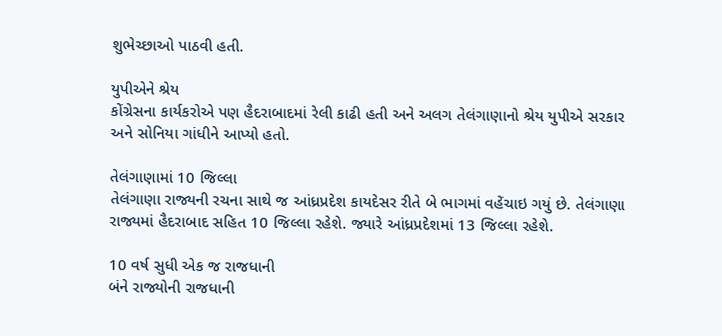શુભેચ્છાઓ પાઠવી હતી.

યુપીએને શ્રેય
કોંગ્રેસના કાર્યકરોએ પણ હૈદરાબાદમાં રેલી કાઢી હતી અને અલગ તેલંગાણાનો શ્રેય યુપીએ સરકાર અને સોનિયા ગાંધીને આપ્યો હતો.

તેલંગાણામાં 10 જિલ્લા
તેલંગાણા રાજ્યની રચના સાથે જ આંધ્રપ્રદેશ કાયદેસર રીતે બે ભાગમાં વહેંચાઇ ગયું છે. તેલંગાણા રાજ્યમાં હૈદરાબાદ સહિત 10 જિલ્લા રહેશે. જ્યારે આંધ્રપ્રદેશમાં 13 જિલ્લા રહેશે.

10 વર્ષ સુધી એક જ રાજધાની
બંને રાજ્યોની રાજધાની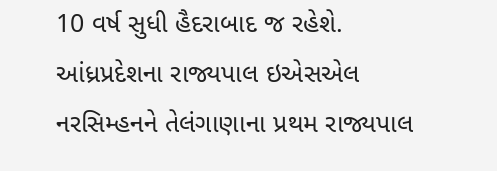10 વર્ષ સુધી હૈદરાબાદ જ રહેશે. આંધ્રપ્રદેશના રાજ્યપાલ ઇએસએલ નરસિમ્હનને તેલંગાણાના પ્રથમ રાજ્યપાલ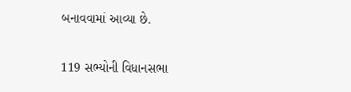બનાવવામાં આવ્યા છે.

119 સભ્યોની વિધાનસભા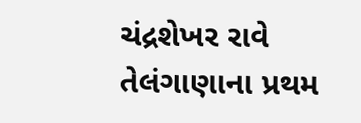ચંદ્રશેખર રાવે તેલંગાણાના પ્રથમ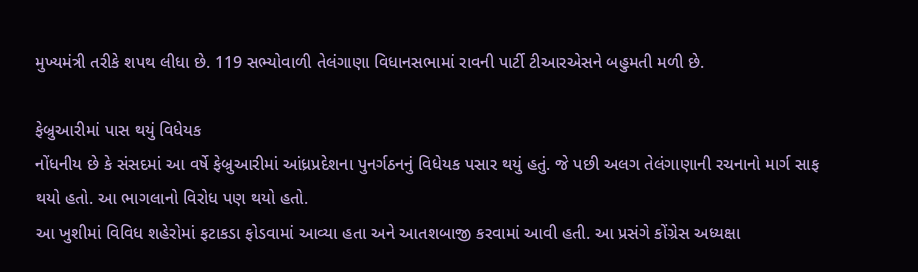મુખ્યમંત્રી તરીકે શપથ લીધા છે. 119 સભ્યોવાળી તેલંગાણા વિધાનસભામાં રાવની પાર્ટી ટીઆરએસને બહુમતી મળી છે.

ફેબ્રુઆરીમાં પાસ થયું વિધેયક
નોંધનીય છે કે સંસદમાં આ વર્ષે ફેબ્રુઆરીમાં આંધ્રપ્રદેશના પુનર્ગઠનનું વિધેયક પસાર થયું હતું. જે પછી અલગ તેલંગાણાની રચનાનો માર્ગ સાફ થયો હતો. આ ભાગલાનો વિરોધ પણ થયો હતો.
આ ખુશીમાં વિવિધ શહેરોમાં ફટાકડા ફોડવામાં આવ્યા હતા અને આતશબાજી કરવામાં આવી હતી. આ પ્રસંગે કોંગ્રેસ અધ્યક્ષા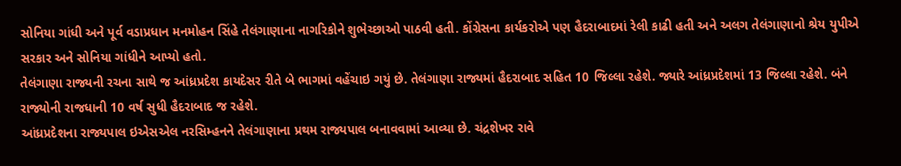સોનિયા ગાંધી અને પૂર્વ વડાપ્રધાન મનમોહન સિંહે તેલંગાણાના નાગરિકોને શુભેચ્છાઓ પાઠવી હતી. કોંગ્રેસના કાર્યકરોએ પણ હૈદરાબાદમાં રેલી કાઢી હતી અને અલગ તેલંગાણાનો શ્રેય યુપીએ સરકાર અને સોનિયા ગાંધીને આપ્યો હતો.
તેલંગાણા રાજ્યની રચના સાથે જ આંધ્રપ્રદેશ કાયદેસર રીતે બે ભાગમાં વહેંચાઇ ગયું છે. તેલંગાણા રાજ્યમાં હૈદરાબાદ સહિત 10 જિલ્લા રહેશે. જ્યારે આંધ્રપ્રદેશમાં 13 જિલ્લા રહેશે. બંને રાજ્યોની રાજધાની 10 વર્ષ સુધી હૈદરાબાદ જ રહેશે.
આંધ્રપ્રદેશના રાજ્યપાલ ઇએસએલ નરસિમ્હનને તેલંગાણાના પ્રથમ રાજ્યપાલ બનાવવામાં આવ્યા છે. ચંદ્રશેખર રાવે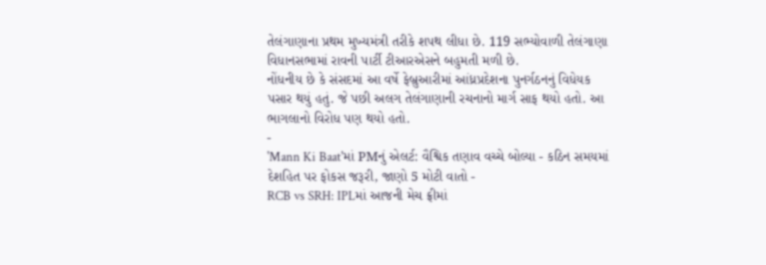તેલંગાણાના પ્રથમ મુખ્યમંત્રી તરીકે શપથ લીધા છે. 119 સભ્યોવાળી તેલંગાણા વિધાનસભામાં રાવની પાર્ટી ટીઆરએસને બહુમતી મળી છે.
નોંધનીય છે કે સંસદમાં આ વર્ષે ફેબ્રુઆરીમાં આંધ્રપ્રદેશના પુનર્ગઠનનું વિધેયક પસાર થયું હતું. જે પછી અલગ તેલંગાણાની રચનાનો માર્ગ સાફ થયો હતો. આ ભાગલાનો વિરોધ પણ થયો હતો.
-
'Mann Ki Baat'માં PMનું એલર્ટ: વૈશ્વિક તણાવ વચ્ચે બોલ્યા - કઠિન સમયમાં દેશહિત પર ફોકસ જરૂરી, જાણો 5 મોટી વાતો -
RCB vs SRH: IPLમાં આજની મેચ ફ્રીમાં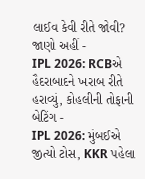લાઈવ કેવી રીતે જોવી? જાણો અહીં -
IPL 2026: RCBએ હૈદરાબાદને ખરાબ રીતે હરાવ્યું, કોહલીની તોફાની બેટિંગ -
IPL 2026: મુંબઈએ જીત્યો ટોસ, KKR પહેલા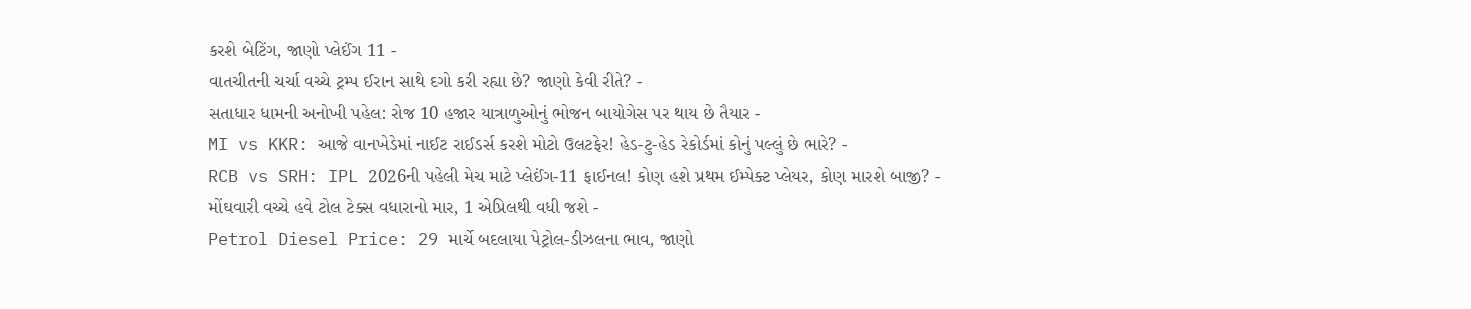કરશે બેટિંગ, જાણો પ્લેઈંગ 11 -
વાતચીતની ચર્ચા વચ્ચે ટ્રમ્પ ઈરાન સાથે દગો કરી રહ્યા છે? જાણો કેવી રીતે? -
સતાધાર ધામની અનોખી પહેલ: રોજ 10 હજાર યાત્રાળુઓનું ભોજન બાયોગેસ પર થાય છે તૈયાર -
MI vs KKR: આજે વાનખેડેમાં નાઈટ રાઈડર્સ કરશે મોટો ઉલટફેર! હેડ-ટુ-હેડ રેકોર્ડમાં કોનું પલ્લું છે ભારે? -
RCB vs SRH: IPL 2026ની પહેલી મેચ માટે પ્લેઈંગ-11 ફાઈનલ! કોણ હશે પ્રથમ ઈમ્પેક્ટ પ્લેયર, કોણ મારશે બાજી? -
મોંઘવારી વચ્ચે હવે ટોલ ટેક્સ વધારાનો માર, 1 એપ્રિલથી વધી જશે -
Petrol Diesel Price: 29 માર્ચે બદલાયા પેટ્રોલ-ડીઝલના ભાવ, જાણો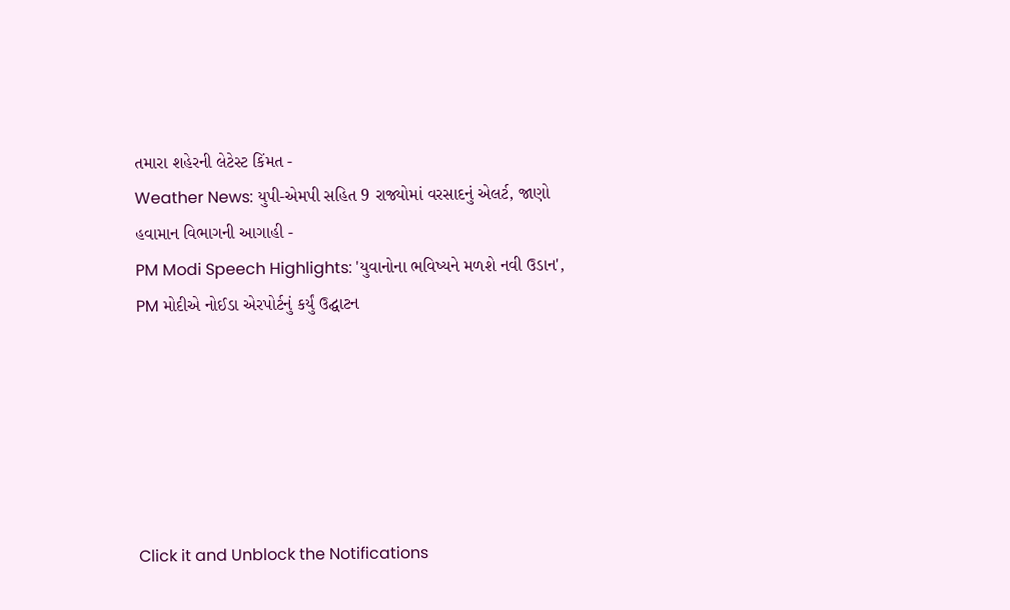તમારા શહેરની લેટેસ્ટ કિંમત -
Weather News: યુપી-એમપી સહિત 9 રાજ્યોમાં વરસાદનું એલર્ટ, જાણો હવામાન વિભાગની આગાહી -
PM Modi Speech Highlights: 'યુવાનોના ભવિષ્યને મળશે નવી ઉડાન', PM મોદીએ નોઈડા એરપોર્ટનું કર્યું ઉદ્ઘાટન






Click it and Unblock the Notifications